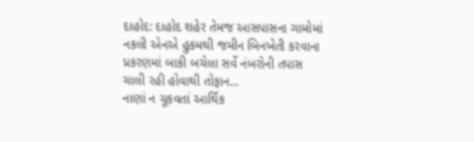દાહોદ: દાહોદ શહેર તેમજ આસપાસના ગામોમાં નકલી એનએ હુકમથી જમીન બિનખેતી કરવાના પ્રકરણમાં બાકી બચેલા સર્વે નંબરોની તપાસ ચાલી રહી હોવાથી તોફાન...
નાણાં ન ચૂકવતાં આર્થિક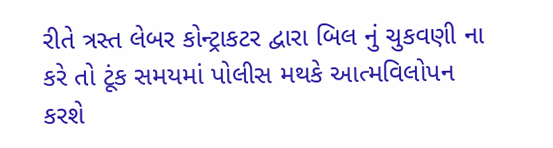રીતે ત્રસ્ત લેબર કોન્ટ્રાકટર દ્વારા બિલ નું ચુકવણી ના કરે તો ટૂંક સમયમાં પોલીસ મથકે આત્મવિલોપન કરશે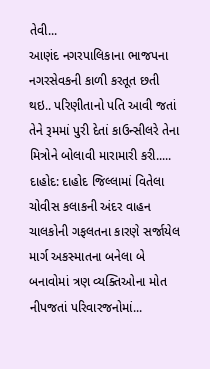તેવી...
આણંદ નગરપાલિકાના ભાજપના નગરસેવકની કાળી કરતૂત છતી થઇ.. પરિણીતાનો પતિ આવી જતાં તેને રૂમમાં પુરી દેતાં કાઉન્સીલરે તેના મિત્રોને બોલાવી મારામારી કરી.....
દાહોદ: દાહોદ જિલ્લામાં વિતેલા ચોવીસ કલાકની અંદર વાહન ચાલકોની ગફલતના કારણે સર્જાયેલ માર્ગ અકસ્માતના બનેલા બે બનાવોમાં ત્રણ વ્યક્તિઓના મોત નીપજતાં પરિવારજનોમાં...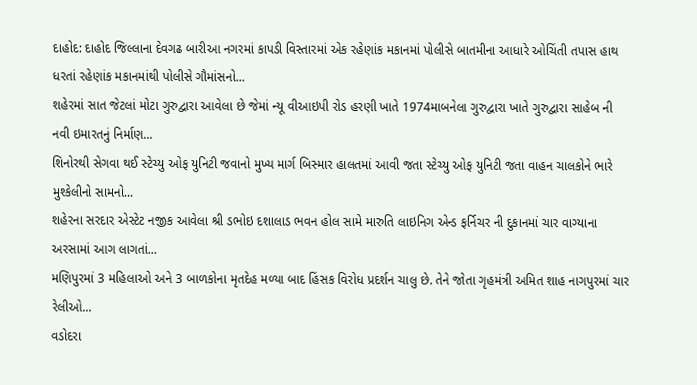દાહોદ: દાહોદ જિલ્લાના દેવગઢ બારીઆ નગરમાં કાપડી વિસ્તારમાં એક રહેણાંક મકાનમાં પોલીસે બાતમીના આધારે ઓચિંતી તપાસ હાથ ધરતાં રહેણાંક મકાનમાંથી પોલીસે ગૌમાંસનો...
શહેરમાં સાત જેટલાં મોટા ગુરુદ્વારા આવેલા છે જેમાં ન્યૂ વીઆઇપી રોડ હરણી ખાતે 1974માબનેલા ગુરુદ્વારા ખાતે ગુરુદ્વારા સાહેબ ની નવી ઇમારતનું નિર્માણ...
શિનોરથી સેગવા થઈ સ્ટેચ્યુ ઓફ યુનિટી જવાનો મુખ્ય માર્ગ બિસ્માર હાલતમાં આવી જતા સ્ટેચ્યુ ઓફ યુનિટી જતા વાહન ચાલકોને ભારે મુશ્કેલીનો સામનો...
શહેરના સરદાર એસ્ટેટ નજીક આવેલા શ્રી ડભોઇ દશાલાડ ભવન હોલ સામે મારુતિ લાઇનિગ એન્ડ ફર્નિચર ની દુકાનમાં ચાર વાગ્યાના અરસામાં આગ લાગતાં...
મણિપુરમાં 3 મહિલાઓ અને 3 બાળકોના મૃતદેહ મળ્યા બાદ હિંસક વિરોધ પ્રદર્શન ચાલુ છે. તેને જોતા ગૃહમંત્રી અમિત શાહ નાગપુરમાં ચાર રેલીઓ...
વડોદરા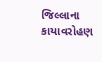જિલ્લાના કાયાવરોહણ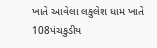ખાતે આવેલા લકુલેશ ધામ ખાતે 108પંચકુડીય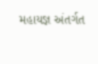મહાયજ્ઞ અંતર્ગત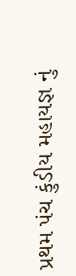પ્રથમ પંચ કુંડીય મહાયજ્ઞ નું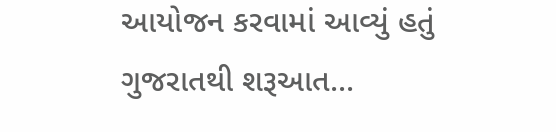આયોજન કરવામાં આવ્યું હતું ગુજરાતથી શરૂઆત...